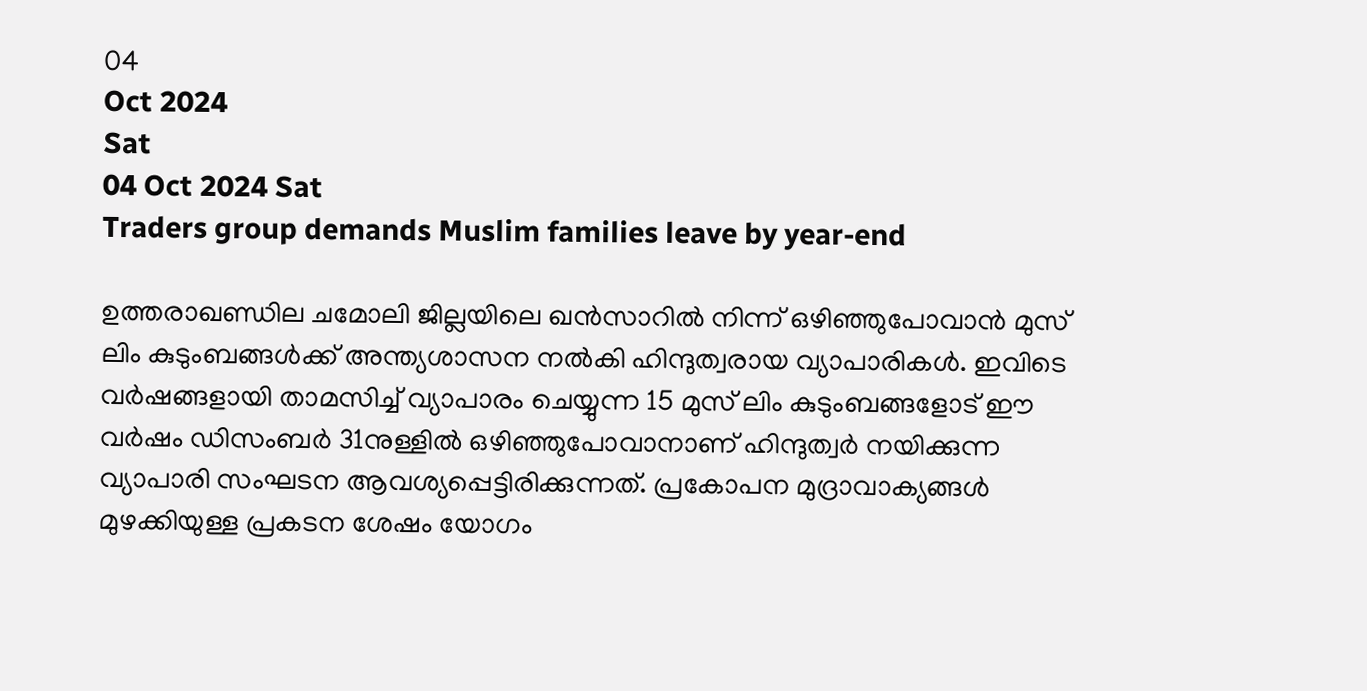04
Oct 2024
Sat
04 Oct 2024 Sat
Traders group demands Muslim families leave by year-end

ഉത്തരാഖണ്ഡില ചമോലി ജില്ലയിലെ ഖന്‍സാറില്‍ നിന്ന് ഒഴിഞ്ഞുപോവാന്‍ മുസ് ലിം കുടുംബങ്ങള്‍ക്ക് അന്ത്യശാസന നല്‍കി ഹിന്ദുത്വരായ വ്യാപാരികള്‍. ഇവിടെ വര്‍ഷങ്ങളായി താമസിച്ച് വ്യാപാരം ചെയ്യുന്ന 15 മുസ് ലിം കുടുംബങ്ങളോട് ഈ വര്‍ഷം ഡിസംബര്‍ 31നുള്ളില്‍ ഒഴിഞ്ഞുപോവാനാണ് ഹിന്ദുത്വര്‍ നയിക്കുന്ന വ്യാപാരി സംഘടന ആവശ്യപ്പെട്ടിരിക്കുന്നത്. പ്രകോപന മുദ്രാവാക്യങ്ങള്‍ മുഴക്കിയുള്ള പ്രകടന ശേഷം യോഗം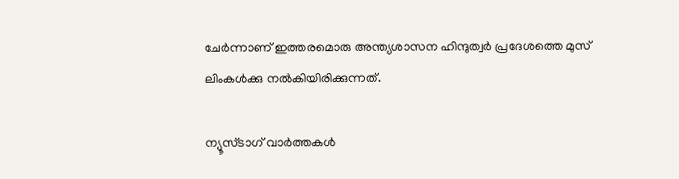ചേര്‍ന്നാണ് ഇത്തരമൊരു അന്ത്യശാസന ഹിന്ദുത്വര്‍ പ്രദേശത്തെ മുസ് ലിംകള്‍ക്കു നല്‍കിയിരിക്കുന്നത്.

ന്യൂസ്ടാഗ് വാര്‍ത്തകള്‍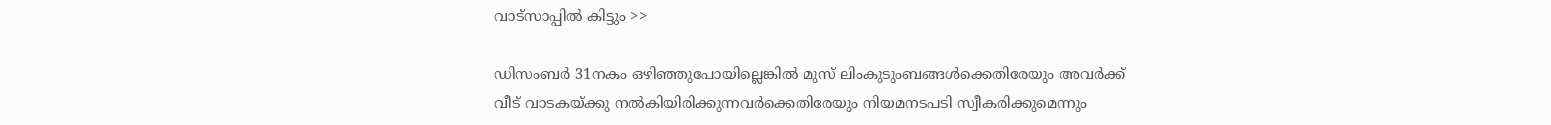വാട്‌സാപ്പില്‍ കിട്ടും >>

ഡിസംബര്‍ 31നകം ഒഴിഞ്ഞുപോയില്ലെങ്കില്‍ മുസ് ലിംകുടുംബങ്ങള്‍ക്കെതിരേയും അവര്‍ക്ക് വീട് വാടകയ്ക്കു നല്‍കിയിരിക്കുന്നവര്‍ക്കെതിരേയും നിയമനടപടി സ്വീകരിക്കുമെന്നും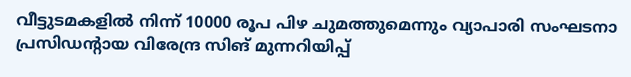വീട്ടുടമകളില്‍ നിന്ന് 10000 രൂപ പിഴ ചുമത്തുമെന്നും വ്യാപാരി സംഘടനാ പ്രസിഡന്റായ വിരേന്ദ്ര സിങ് മുന്നറിയിപ്പ്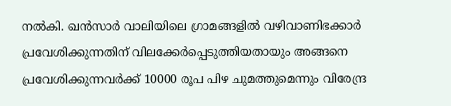നല്‍കി. ഖന്‍സാര്‍ വാലിയിലെ ഗ്രാമങ്ങളില്‍ വഴിവാണിഭക്കാര്‍ പ്രവേശിക്കുന്നതിന് വിലക്കേര്‍പ്പെടുത്തിയതായും അങ്ങനെ പ്രവേശിക്കുന്നവര്‍ക്ക് 10000 രൂപ പിഴ ചുമത്തുമെന്നും വിരേന്ദ്ര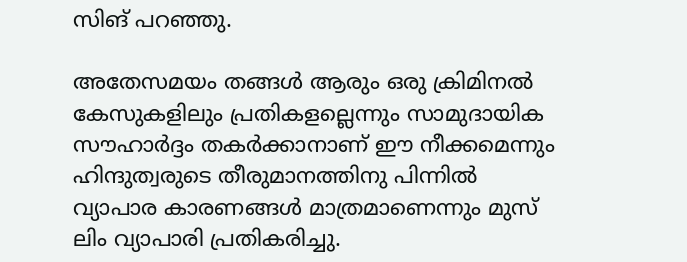സിങ് പറഞ്ഞു.

അതേസമയം തങ്ങള്‍ ആരും ഒരു ക്രിമിനല്‍ കേസുകളിലും പ്രതികളല്ലെന്നും സാമുദായിക സൗഹാര്‍ദ്ദം തകര്‍ക്കാനാണ് ഈ നീക്കമെന്നും ഹിന്ദുത്വരുടെ തീരുമാനത്തിനു പിന്നില്‍ വ്യാപാര കാരണങ്ങള്‍ മാത്രമാണെന്നും മുസ് ലിം വ്യാപാരി പ്രതികരിച്ചു.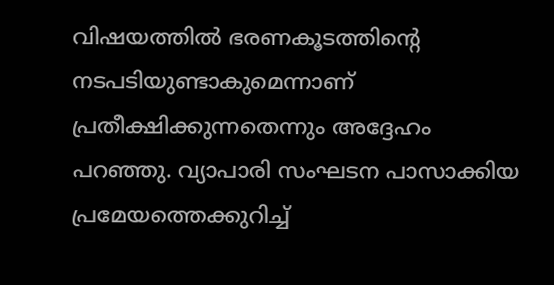വിഷയത്തില്‍ ഭരണകൂടത്തിന്റെ നടപടിയുണ്ടാകുമെന്നാണ് പ്രതീക്ഷിക്കുന്നതെന്നും അദ്ദേഹം പറഞ്ഞു. വ്യാപാരി സംഘടന പാസാക്കിയ പ്രമേയത്തെക്കുറിച്ച്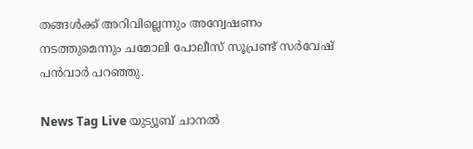തങ്ങള്‍ക്ക് അറിവില്ലെന്നും അന്വേഷണം നടത്തുമെന്നും ചമോലി പോലീസ് സൂപ്രണ്ട് സര്‍വേഷ് പന്‍വാര്‍ പറഞ്ഞു.

News Tag Live യുട്യൂബ് ചാനല്‍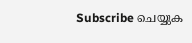Subscribe ചെയ്യുക